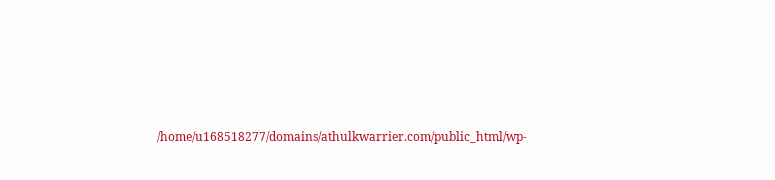/home/u168518277/domains/athulkwarrier.com/public_html/wp-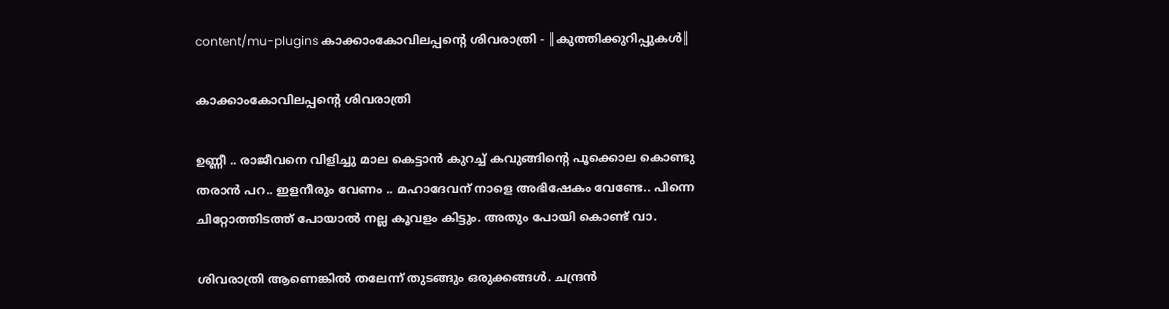content/mu-plugins കാക്കാംകോവിലപ്പന്റെ ശിവരാത്രി - ║കുത്തിക്കുറിപ്പുകൾ║

കാക്കാംകോവിലപ്പന്റെ ശിവരാത്രി

ഉണ്ണീ .. രാജീവനെ വിളിച്ചു മാല കെട്ടാൻ കുറച്ച് കവുങ്ങിന്റെ പൂക്കൊല കൊണ്ടു തരാൻ പറ.. ഇളനീരും വേണം .. മഹാദേവന് നാളെ അഭിഷേകം വേണ്ടേ.. പിന്നെ ചിറ്റോത്തിടത്ത് പോയാൽ നല്ല കൂവളം കിട്ടും. അതും പോയി കൊണ്ട് വാ.

ശിവരാത്രി ആണെങ്കിൽ തലേന്ന് തുടങ്ങും ഒരുക്കങ്ങൾ. ചന്ദ്രൻ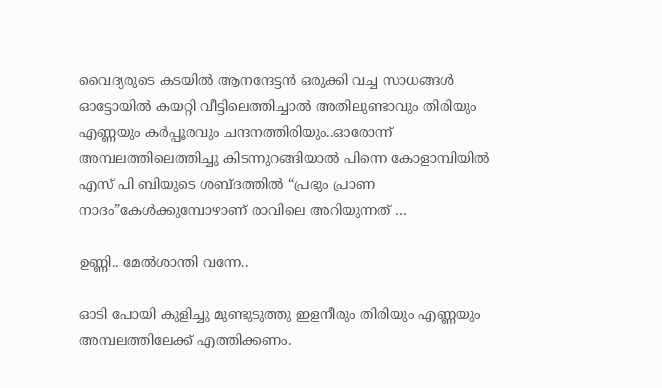വൈദ്യരുടെ കടയിൽ ആനന്ദേട്ടൻ ഒരുക്കി വച്ച സാധങ്ങൾ ഓട്ടോയിൽ കയറ്റി വീട്ടിലെത്തിച്ചാൽ അതിലുണ്ടാവും തിരിയും എണ്ണയും കർപ്പൂരവും ചന്ദനത്തിരിയും..ഓരോന്ന് അമ്പലത്തിലെത്തിച്ചു കിടന്നുറങ്ങിയാൽ പിന്നെ കോളാമ്പിയിൽ എസ് പി ബിയുടെ ശബ്ദത്തിൽ “പ്രഭും പ്രാണ നാദം”കേൾക്കുമ്പോഴാണ് രാവിലെ അറിയുന്നത് …

ഉണ്ണി.. മേൽശാന്തി വന്നേ..

ഓടി പോയി കുളിച്ചു മുണ്ടുടുത്തു ഇളനീരും തിരിയും എണ്ണയും അമ്പലത്തിലേക്ക് എത്തിക്കണം.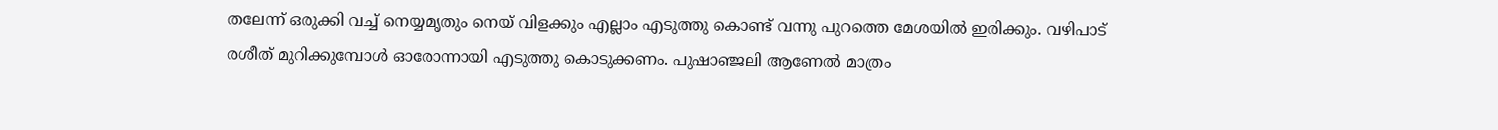തലേന്ന് ഒരുക്കി വച്ച് നെയ്യമൃതും നെയ് വിളക്കും എല്ലാം എടുത്തു കൊണ്ട് വന്നു പുറത്തെ മേശയിൽ ഇരിക്കും. വഴിപാട് രശീത് മുറിക്കുമ്പോൾ ഓരോന്നായി എടുത്തു കൊടുക്കണം. പുഷാഞ്ജലി ആണേൽ മാത്രം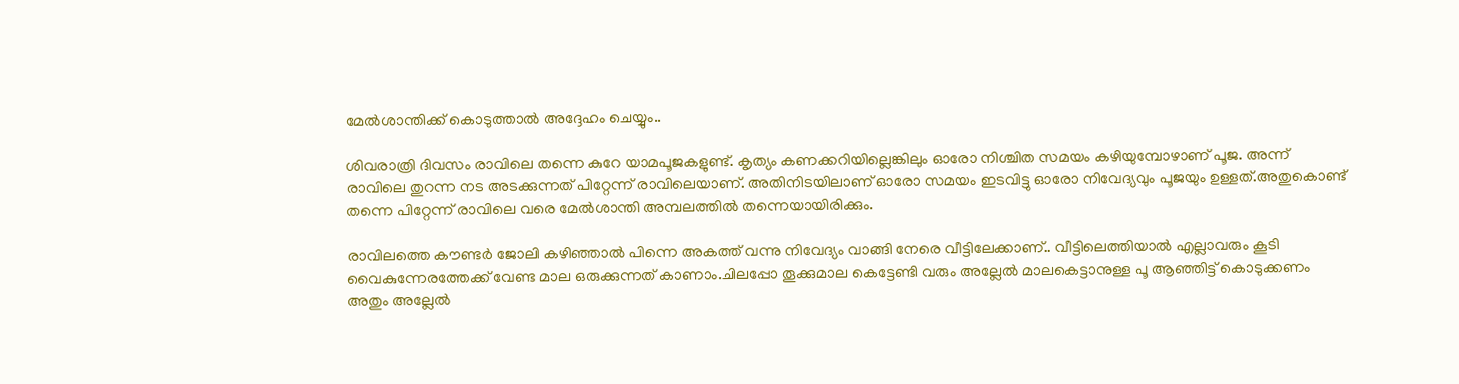മേൽശാന്തിക്ക് കൊടുത്താൽ അദ്ദേഹം ചെയ്യും..

ശിവരാത്രി ദിവസം രാവിലെ തന്നെ കുറേ യാമപൂജകളുണ്ട്. കൃത്യം കണക്കറിയില്ലെങ്കിലും ഓരോ നിശ്ചിത സമയം കഴിയുമ്പോഴാണ് പൂജ. അന്ന് രാവിലെ തുറന്ന നട അടക്കുന്നത് പിറ്റേന്ന് രാവിലെയാണ്. അതിനിടയിലാണ് ഓരോ സമയം ഇടവിട്ടു ഓരോ നിവേദ്യവും പൂജയും ഉള്ളത്.അതുകൊണ്ട് തന്നെ പിറ്റേന്ന് രാവിലെ വരെ മേൽശാന്തി അമ്പലത്തിൽ തന്നെയായിരിക്കും.

രാവിലത്തെ കൗണ്ടർ ജോലി കഴിഞ്ഞാൽ പിന്നെ അകത്ത് വന്നു നിവേദ്യം വാങ്ങി നേരെ വീട്ടിലേക്കാണ്.. വീട്ടിലെത്തിയാൽ എല്ലാവരും കൂടി വൈകുന്നേരത്തേക്ക് വേണ്ട മാല ഒരുക്കുന്നത് കാണാം.ചിലപ്പോ തൂക്കുമാല കെട്ടേണ്ടി വരും അല്ലേൽ മാലകെട്ടാനുള്ള പൂ ആഞ്ഞിട്ട് കൊടുക്കണം അതും അല്ലേൽ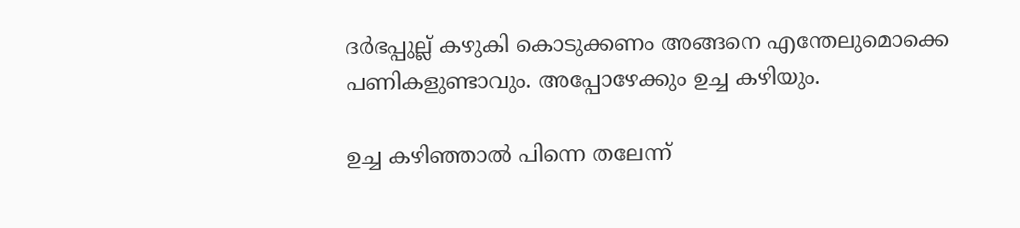ദർഭപ്പുല്ല് കഴുകി കൊടുക്കണം അങ്ങനെ എന്തേലുമൊക്കെ പണികളുണ്ടാവും. അപ്പോഴേക്കും ഉച്ച കഴിയും.

ഉച്ച കഴിഞ്ഞാൽ പിന്നെ തലേന്ന്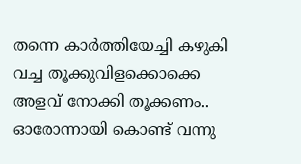തന്നെ കാർത്തിയേച്ചി കഴുകി വച്ച തൂക്കുവിളക്കൊക്കെ അളവ് നോക്കി തൂക്കണം.. ഓരോന്നായി കൊണ്ട് വന്നു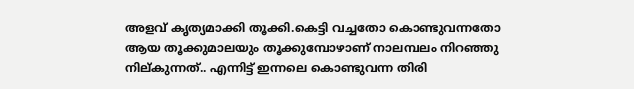അളവ് കൃത്യമാക്കി തൂക്കി.കെട്ടി വച്ചതോ കൊണ്ടുവന്നതോ ആയ തൂക്കുമാലയും തൂക്കുമ്പോഴാണ് നാലമ്പലം നിറഞ്ഞു നില്കുന്നത്.. എന്നിട്ട് ഇന്നലെ കൊണ്ടുവന്ന തിരി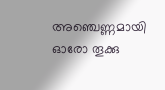അഞ്ചെണ്ണമായി ഓരോ തൂക്കു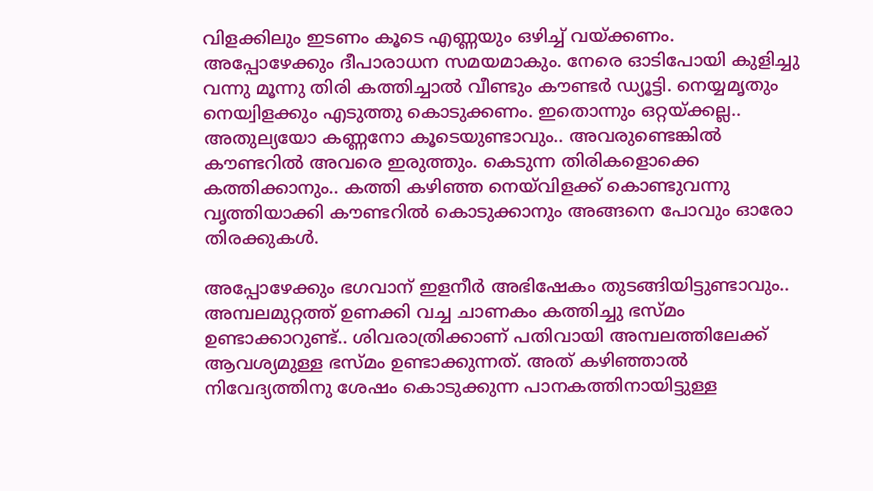വിളക്കിലും ഇടണം കൂടെ എണ്ണയും ഒഴിച്ച് വയ്ക്കണം. അപ്പോഴേക്കും ദീപാരാധന സമയമാകും. നേരെ ഓടിപോയി കുളിച്ചു വന്നു മൂന്നു തിരി കത്തിച്ചാൽ വീണ്ടും കൗണ്ടർ ഡ്യൂട്ടി. നെയ്യമൃതും നെയ്വിളക്കും എടുത്തു കൊടുക്കണം. ഇതൊന്നും ഒറ്റയ്ക്കല്ല.. അതുല്യയോ കണ്ണനോ കൂടെയുണ്ടാവും.. അവരുണ്ടെങ്കിൽ കൗണ്ടറിൽ അവരെ ഇരുത്തും. കെടുന്ന തിരികളൊക്കെ കത്തിക്കാനും.. കത്തി കഴിഞ്ഞ നെയ്‌വിളക്ക് കൊണ്ടുവന്നു വൃത്തിയാക്കി കൗണ്ടറിൽ കൊടുക്കാനും അങ്ങനെ പോവും ഓരോ തിരക്കുകൾ.

അപ്പോഴേക്കും ഭഗവാന് ഇളനീർ അഭിഷേകം തുടങ്ങിയിട്ടുണ്ടാവും.. അമ്പലമുറ്റത്ത് ഉണക്കി വച്ച ചാണകം കത്തിച്ചു ഭസ്മം ഉണ്ടാക്കാറുണ്ട്.. ശിവരാത്രിക്കാണ് പതിവായി അമ്പലത്തിലേക്ക് ആവശ്യമുള്ള ഭസ്മം ഉണ്ടാക്കുന്നത്. അത് കഴിഞ്ഞാൽ നിവേദ്യത്തിനു ശേഷം കൊടുക്കുന്ന പാനകത്തിനായിട്ടുള്ള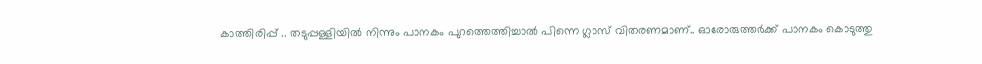കാത്തിരിപ്പ് .. തടുപ്പള്ളിയിൽ നിന്നും പാനകം പുറത്തെത്തിച്ചാൽ പിന്നെ ഗ്ലാസ് വിതരണമാണ്.. ഓരോരുത്തർക്ക് പാനകം കൊടുത്തു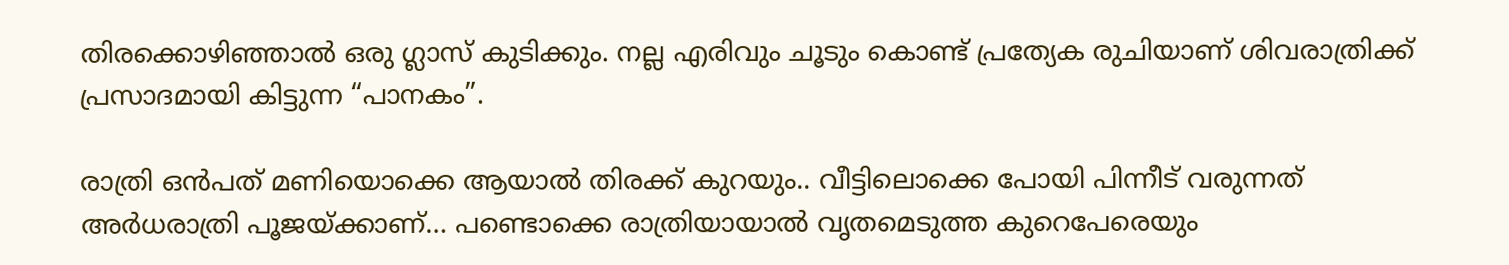തിരക്കൊഴിഞ്ഞാൽ ഒരു ഗ്ലാസ് കുടിക്കും. നല്ല എരിവും ചൂടും കൊണ്ട് പ്രത്യേക രുചിയാണ് ശിവരാത്രിക്ക് പ്രസാദമായി കിട്ടുന്ന “പാനകം”.

രാത്രി ഒൻപത് മണിയൊക്കെ ആയാൽ തിരക്ക് കുറയും.. വീട്ടിലൊക്കെ പോയി പിന്നീട് വരുന്നത് അർധരാത്രി പൂജയ്ക്കാണ്… പണ്ടൊക്കെ രാത്രിയായാൽ വൃതമെടുത്ത കുറെപേരെയും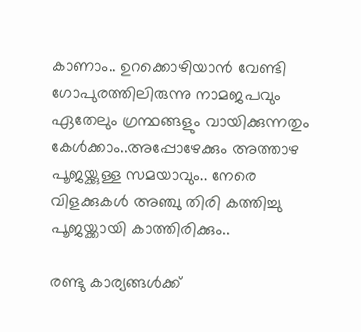കാണാം.. ഉറക്കൊഴിയാൻ വേണ്ടി ഗോപുരത്തിലിരുന്നു നാമജപവും ഏതേലും ഗ്രന്ഥങ്ങളും വായിക്കുന്നതും കേൾക്കാം..അപ്പോഴേക്കും അത്താഴ പൂജയ്ക്കുള്ള സമയാവും.. നേരെ വിളക്കുകൾ അഞ്ചു തിരി കത്തിച്ചു പൂജയ്ക്കായി കാത്തിരിക്കും..

രണ്ടു കാര്യങ്ങൾക്ക്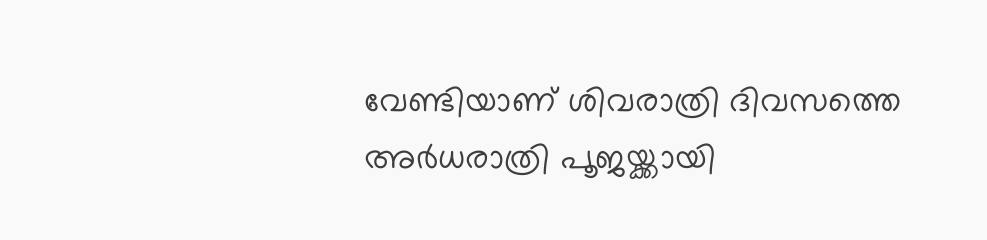വേണ്ടിയാണ് ശിവരാത്രി ദിവസത്തെ അർധരാത്രി പൂജയ്ക്കായി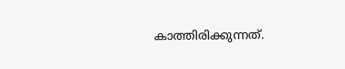കാത്തിരിക്കുന്നത്.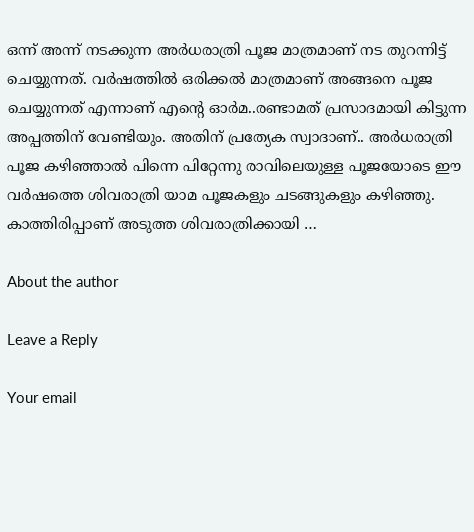ഒന്ന് അന്ന് നടക്കുന്ന അർധരാത്രി പൂജ മാത്രമാണ് നട തുറന്നിട്ട് ചെയ്യുന്നത്. വർഷത്തിൽ ഒരിക്കൽ മാത്രമാണ് അങ്ങനെ പൂജ ചെയ്യുന്നത് എന്നാണ് എന്റെ ഓർമ..രണ്ടാമത് പ്രസാദമായി കിട്ടുന്ന അപ്പത്തിന് വേണ്ടിയും. അതിന് പ്രത്യേക സ്വാദാണ്.. അർധരാത്രി പൂജ കഴിഞ്ഞാൽ പിന്നെ പിറ്റേന്നു രാവിലെയുള്ള പൂജയോടെ ഈ വർഷത്തെ ശിവരാത്രി യാമ പൂജകളും ചടങ്ങുകളും കഴിഞ്ഞു. കാത്തിരിപ്പാണ് അടുത്ത ശിവരാത്രിക്കായി …

About the author

Leave a Reply

Your email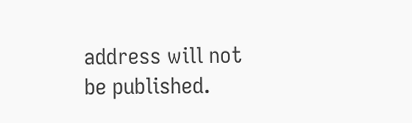address will not be published.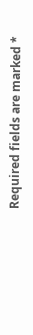Required fields are marked *